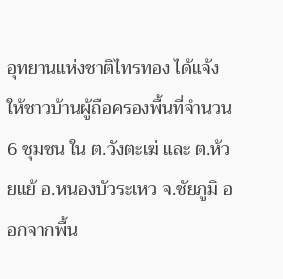อุทยานแห่งชาติไทรทอง ได้แจ้งให้ชาวบ้านผู้ถือครองพื้นที่จำนวน 6 ชุมชน ใน ต.วังตะเฆ่ และ ต.ห้วยแย้ อ.หนองบัวระเหว จ.ชัยภูมิ ออกจากพื้น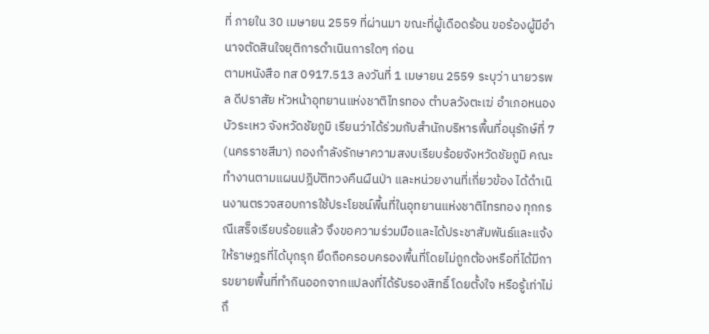ที่ ภายใน 30 เมษายน 2559 ที่ผ่านมา ขณะที่ผู้เดือดร้อน ขอร้องผู้มีอำนาจตัดสินใจยุติการดำเนินการใดๆ ก่อน
ตามหนังสือ ทส 0917.513 ลงวันที่ 1 เมษายน 2559 ระบุว่า นายวรพล ดีปราสัย หัวหน้าอุทยานแห่งชาติไทรทอง ตำบลวังตะเฆ่ อำเภอหนองบัวระเหว จังหวัดชัยภูมิ เรียนว่าได้ร่วมกับสำนักบริหารพื้นที่อนุรักษ์ที่ 7 (นครราชสีมา) กองกำลังรักษาความสงบเรียบร้อยจังหวัดชัยภูมิ คณะทำงานตามแผนปฎิบัติทวงคืนผืนป่า และหน่วยงานที่เกี่ยวข้อง ได้ดำเนินงานตรวจสอบการใช้ประโยชน์พื้นที่ในอุทยานแห่งชาติไทรทอง ทุกกรณีเสร็จเรียบร้อยแล้ว จึงขอความร่วมมือและได้ประชาสัมพันธ์และแจ้งให้ราษฎรที่ได้บุกรุก ยึดถือครอบครองพื้นที่โดยไม่ถูกต้องหรือที่ได้มีการขยายพื้นที่ทำกินออกจากแปลงที่ได้รับรองสิทธิ์ โดยตั้งใจ หรือรู้เท่าไม่ถึ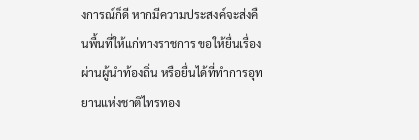งการณ์ก็ดี หากมีความประสงค์จะส่งคืนพื้นที่ให้แก่ทางราชการ ขอให้ยื่นเรื่องผ่านผู้นำท้องถิ่น หรือยื่นได้ที่ทำการอุทยานแห่งชาติไทรทอง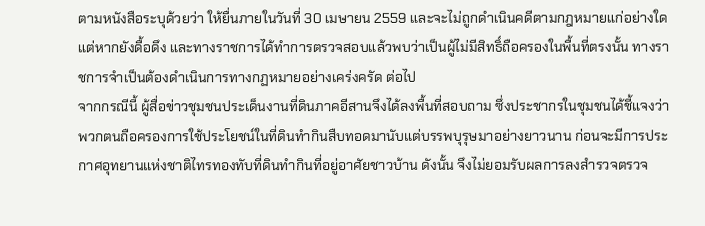ตามหนังสือระบุด้วยว่า ให้ยื่นภายในวันที่ 30 เมษายน 2559 และจะไม่ถูกดำเนินคดีตามกฎหมายแก่อย่างใด แต่หากยังดื้อดึง และทางราชการได้ทำการตรวจสอบแล้วพบว่าเป็นผู้ไม่มีสิทธิ์ถือครองในพื้นที่ตรงนั้น ทางราชการจำเป็นต้องดำเนินการทางกฏหมายอย่างเคร่งครัด ต่อไป
จากกรณีนี้ ผู้สื่อข่าวชุมชนประเด็นงานที่ดินภาคอีสานจึงได้ลงพื้นที่สอบถาม ซึ่งประชากรในชุมชนได้ชี้แจงว่า พวกตนถือครองการใช้ประโยชน์ในที่ดินทำกินสืบทอดมานับแต่บรรพบุรุษมาอย่างยาวนาน ก่อนจะมีการประกาศอุทยานแห่งชาติไทรทองทับที่ดินทำกินที่อยู่อาศัยชาวบ้าน ดังนั้น จึงไม่ยอมรับผลการลงสำรวจตรวจ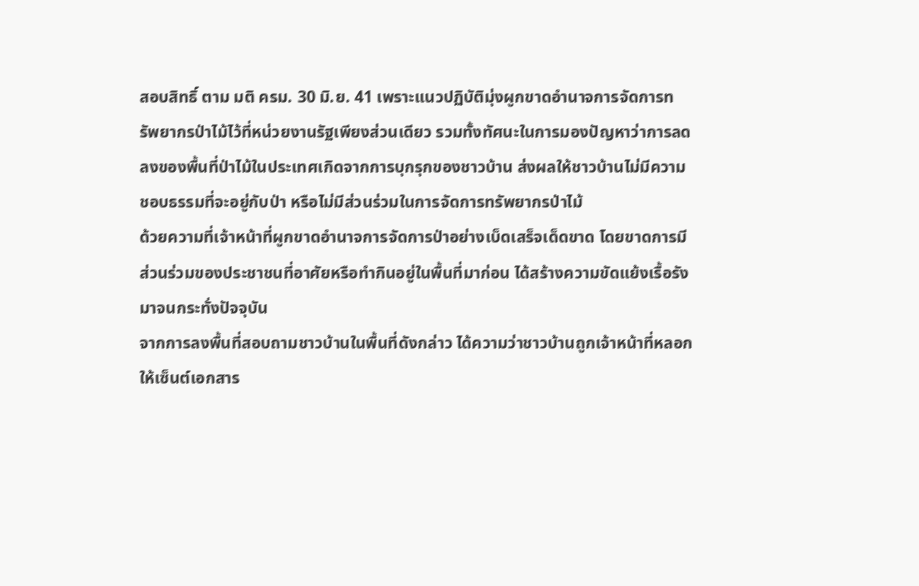สอบสิทธิ์ ตาม มติ ครม. 30 มิ.ย. 41 เพราะแนวปฏิบัติมุ่งผูกขาดอำนาจการจัดการทรัพยากรป่าไม้ไว้ที่หน่วยงานรัฐเพียงส่วนเดียว รวมทั้งทัศนะในการมองปัญหาว่าการลดลงของพื้นที่ป่าไม้ในประเทศเกิดจากการบุกรุกของชาวบ้าน ส่งผลให้ชาวบ้านไม่มีความชอบธรรมที่จะอยู่กับป่า หรือไม่มีส่วนร่วมในการจัดการทรัพยากรป่าไม้
ด้วยความที่เจ้าหน้าที่ผูกขาดอำนาจการจัดการป่าอย่างเบ็ดเสร็จเด็ดขาด โดยขาดการมีส่วนร่วมของประชาชนที่อาศัยหรือทำกินอยู่ในพื้นที่มาก่อน ได้สร้างความขัดแย้งเรื้อรังมาจนกระทั่งปัจจุบัน
จากการลงพื้นที่สอบถามชาวบ้านในพื้นที่ดังกล่าว ได้ความว่าชาวบ้านถูกเจ้าหน้าที่หลอกให้เซ็นต์เอกสาร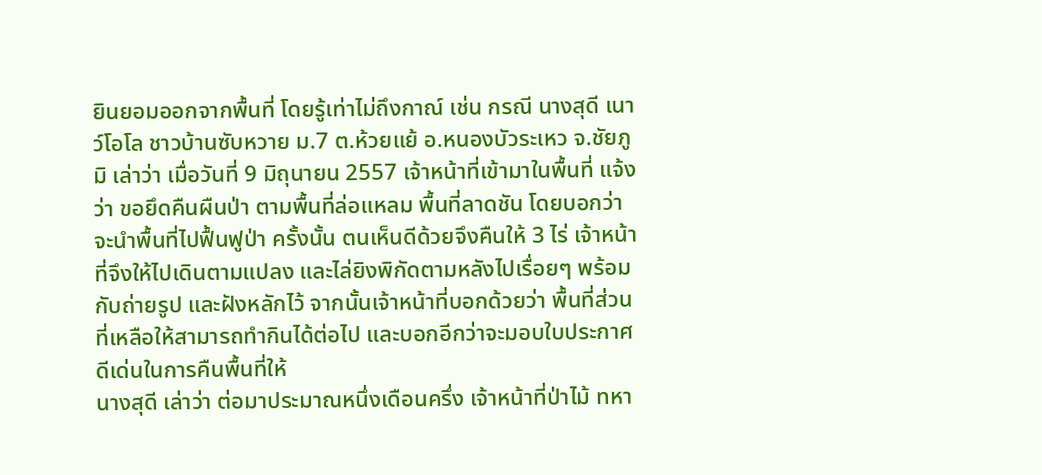ยินยอมออกจากพื้นที่ โดยรู้เท่าไม่ถึงกาณ์ เช่น กรณี นางสุดี เนาว์โอโล ชาวบ้านซับหวาย ม.7 ต.ห้วยแย้ อ.หนองบัวระเหว จ.ชัยภูมิ เล่าว่า เมื่อวันที่ 9 มิถุนายน 2557 เจ้าหน้าที่เข้ามาในพื้นที่ แจ้งว่า ขอยึดคืนผืนป่า ตามพื้นที่ล่อแหลม พื้นที่ลาดชัน โดยบอกว่าจะนำพื้นที่ไปฟื้นฟูป่า ครั้งนั้น ตนเห็นดีด้วยจึงคืนให้ 3 ไร่ เจ้าหน้าที่จึงให้ไปเดินตามแปลง และไล่ยิงพิกัดตามหลังไปเรื่อยๆ พร้อมกับถ่ายรูป และฝังหลักไว้ จากนั้นเจ้าหน้าที่บอกด้วยว่า พื้นที่ส่วนที่เหลือให้สามารถทำกินได้ต่อไป และบอกอีกว่าจะมอบใบประกาศดีเด่นในการคืนพื้นที่ให้
นางสุดี เล่าว่า ต่อมาประมาณหนึ่งเดือนครึ่ง เจ้าหน้าที่ป่าไม้ ทหา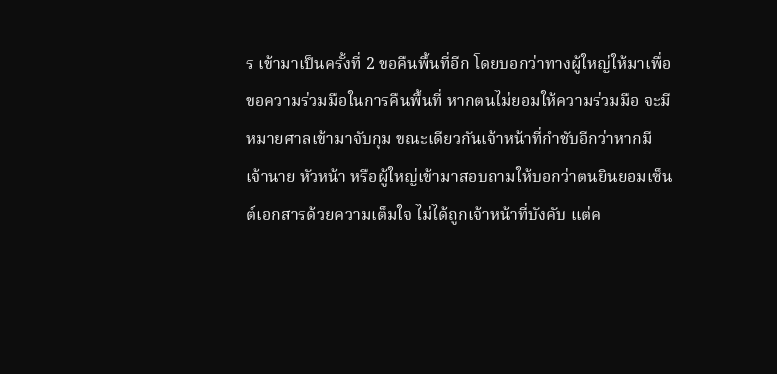ร เข้ามาเป็นครั้งที่ 2 ขอคืนพื้นที่อีก โดยบอกว่าทางผู้ใหญ่ให้มาเพื่อขอความร่วมมือในการคืนพื้นที่ หากตนไม่ยอมให้ความร่วมมือ จะมีหมายศาลเข้ามาจับกุม ขณะเดียวกันเจ้าหน้าที่กำชับอีกว่าหากมีเจ้านาย หัวหน้า หรือผู้ใหญ่เข้ามาสอบถามให้บอกว่าตนยินยอมเซ็นต์เอกสารด้วยความเต็มใจ ไม่ได้ถูกเจ้าหน้าที่บังคับ แต่ค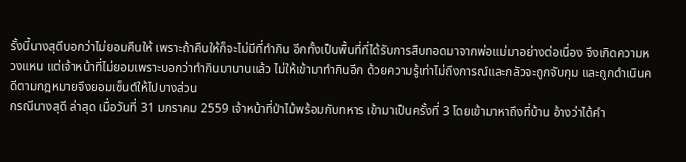รั้งนี้นางสุดีบอกว่าไม่ยอมคืนให้ เพราะถ้าคืนให้ก็จะไม่มีที่ทำกิน อีกทั้งเป็นพื้นที่ที่ได้รับการสืบทอดมาจากพ่อแม่มาอย่างต่อเนื่อง จึงเกิดความหวงแหน แต่เจ้าหน้าที่ไม่ยอมเพราะบอกว่าทำกินมานานแล้ว ไม่ให้เข้ามาทำกินอีก ด้วยความรู้เท่าไม่ถึงการณ์และกลัวจะถูกจับกุม และถูกดำเนินคดีตามกฎหมายจึงยอมเซ็นต์ให้ไปบางส่วน
กรณีนางสุดี ล่าสุด เมื่อวันที่ 31 มกราคม 2559 เจ้าหน้าที่ป่าไม้พร้อมกับทหาร เข้ามาเป็นครั้งที่ 3 โดยเข้ามาหาถึงที่บ้าน อ้างว่าได้คำ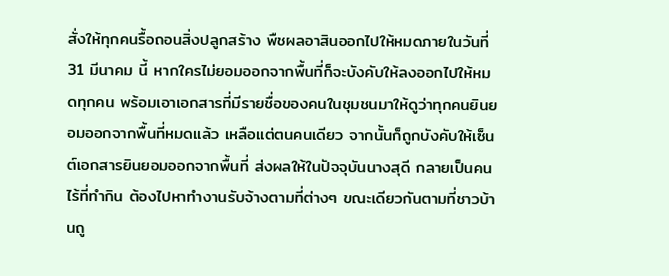สั่งให้ทุกคนรื้อถอนสิ่งปลูกสร้าง พืชผลอาสินออกไปให้หมดภายในวันที่ 31 มีนาคม นี้ หากใครไม่ยอมออกจากพื้นที่ก็จะบังคับให้ลงออกไปให้หมดทุกคน พร้อมเอาเอกสารที่มีรายชื่อของคนในชุมชนมาให้ดูว่าทุกคนยินยอมออกจากพื้นที่หมดแล้ว เหลือแต่ตนคนเดียว จากนั้นก็ถูกบังคับให้เซ็นต์เอกสารยินยอมออกจากพื้นที่ ส่งผลให้ในปัจจุบันนางสุดี กลายเป็นคนไร้ที่ทำกิน ต้องไปหาทำงานรับจ้างตามที่ต่างๆ ขณะเดียวกันตามที่ชาวบ้านถู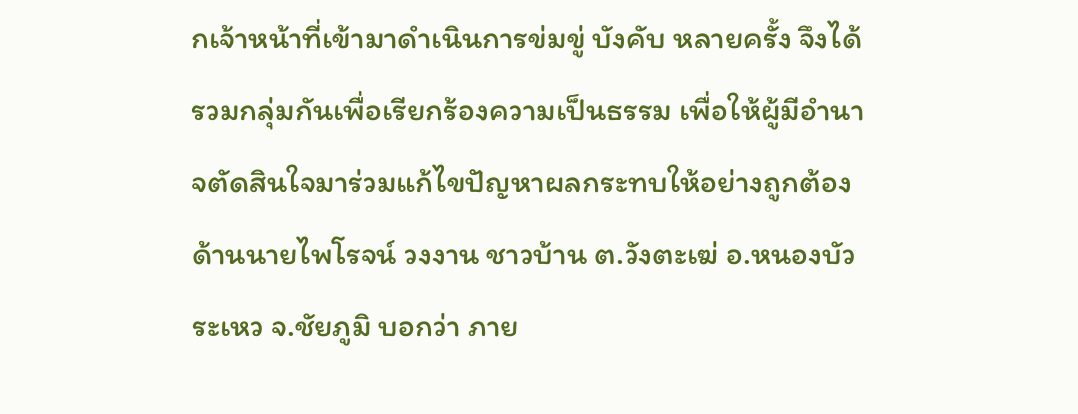กเจ้าหน้าที่เข้ามาดำเนินการข่มขู่ บังคับ หลายครั้ง จึงได้รวมกลุ่มกันเพื่อเรียกร้องความเป็นธรรม เพื่อให้ผู้มีอำนาจตัดสินใจมาร่วมแก้ไขปัญหาผลกระทบให้อย่างถูกต้อง
ด้านนายไพโรจน์ วงงาน ชาวบ้าน ต.วังตะเฆ่ อ.หนองบัวระเหว จ.ชัยภูมิ บอกว่า ภาย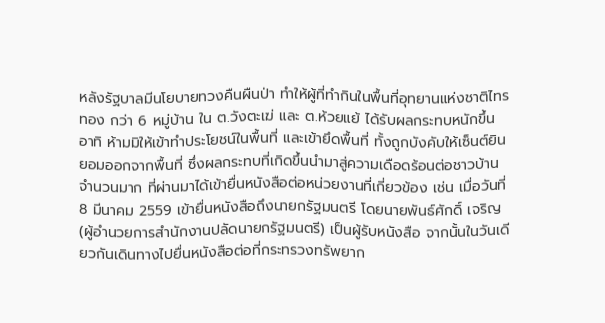หลังรัฐบาลมีนโยบายทวงคืนผืนป่า ทำให้ผู้ที่ทำกินในพื้นที่อุทยานแห่งชาติไทรทอง กว่า 6 หมู่บ้าน ใน ต.วังตะเฆ่ และ ต.ห้วยแย้ ได้รับผลกระทบหนักขึ้น อาทิ ห้ามมิให้เข้าทำประโยชน์ในพื้นที่ และเข้ายึดพื้นที่ ทั้งถูกบังคับให้เซ็นต์ยินยอมออกจากพื้นที่ ซึ่งผลกระทบที่เกิดขึ้นนำมาสู่ความเดือดร้อนต่อชาวบ้านจำนวนมาก ที่ผ่านมาได้เข้ายื่นหนังสือต่อหน่วยงานที่เกี่ยวข้อง เช่น เมื่อวันที่ 8 มีนาคม 2559 เข้ายื่นหนังสือถึงนายกรัฐมนตรี โดยนายพันธ์ศักดิ์ เจริญ (ผู้อำนวยการสำนักงานปลัดนายกรัฐมนตรี) เป็นผู้รับหนังสือ จากนั้นในวันเดียวกันเดินทางไปยื่นหนังสือต่อที่กระทรวงทรัพยาก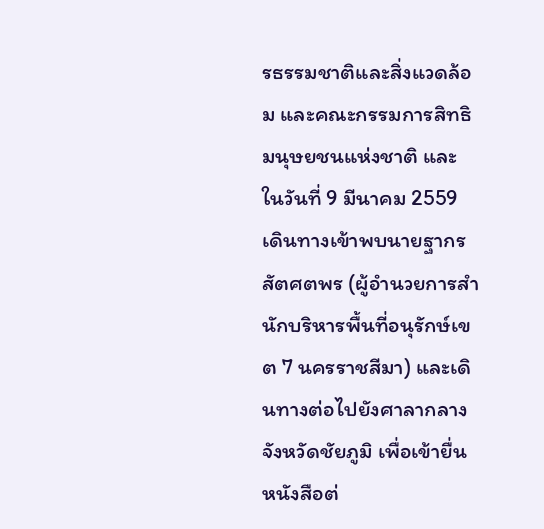รธรรมชาติและสิ่งแวดล้อม และคณะกรรมการสิทธิมนุษยชนแห่งชาติ และในวันที่ 9 มีนาคม 2559 เดินทางเข้าพบนายฐากร สัตศตพร (ผู้อำนวยการสำนักบริหารพื้นที่อนุรักษ์เขต 7 นครราชสีมา) และเดินทางต่อไปยังศาลากลางจังหวัดชัยภูมิ เพื่อเข้ายื่นหนังสือต่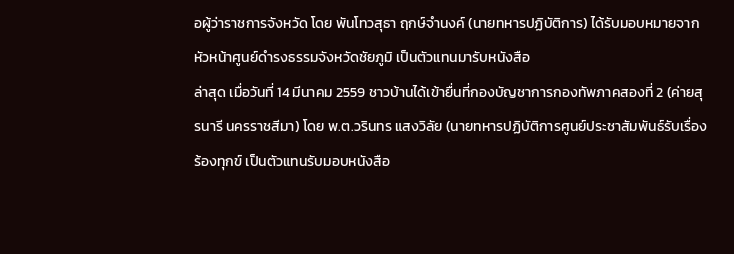อผู้ว่าราชการจังหวัด โดย พันโทวสุธา ฤกษ์จำนงค์ (นายทหารปฏิบัติการ) ได้รับมอบหมายจากหัวหน้าศูนย์ดำรงธรรมจังหวัดชัยภูมิ เป็นตัวแทนมารับหนังสือ
ล่าสุด เมื่อวันที่ 14 มีนาคม 2559 ชาวบ้านได้เข้ายื่นที่กองบัญชาการกองทัพภาคสองที่ 2 (ค่ายสุรนารี นครราชสีมา) โดย พ.ต.วรินทร แสงวิลัย (นายทหารปฏิบัติการศูนย์ประชาสัมพันธ์รับเรื่องร้องทุกข์ เป็นตัวแทนรับมอบหนังสือ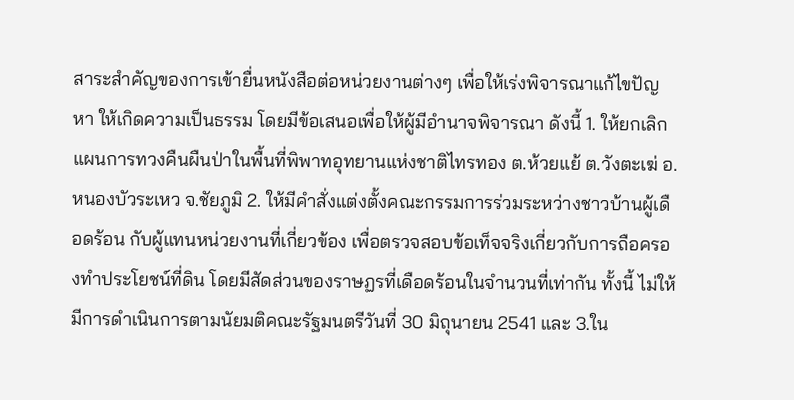สาระสำคัญของการเข้ายื่นหนังสือต่อหน่วยงานต่างๆ เพื่อให้เร่งพิจารณาแก้ไขปัญหา ให้เกิดความเป็นธรรม โดยมีข้อเสนอเพื่อให้ผู้มีอำนาจพิจารณา ดังนี้ 1. ให้ยกเลิกแผนการทวงคืนผืนป่าในพื้นที่พิพาทอุทยานแห่งชาติไทรทอง ต.ห้วยแย้ ต.วังตะเฆ่ อ.หนองบัวระเหว จ.ชัยภูมิ 2. ให้มีคำสั่งแต่งตั้งคณะกรรมการร่วมระหว่างชาวบ้านผู้เดือดร้อน กับผู้แทนหน่วยงานที่เกี่ยวข้อง เพื่อตรวจสอบข้อเท็จจริงเกี่ยวกับการถือครองทำประโยชน์ที่ดิน โดยมีสัดส่วนของราษฏรที่เดือดร้อนในจำนวนที่เท่ากัน ทั้งนี้ ไม่ให้มีการดำเนินการตามนัยมติคณะรัฐมนตรีวันที่ 30 มิถุนายน 2541 และ 3.ใน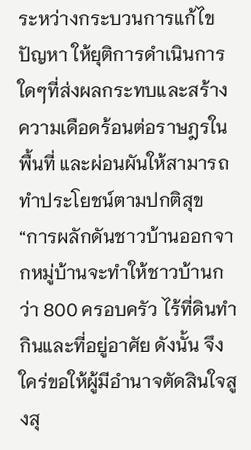ระหว่างกระบวนการแก้ไขปัญหา ให้ยุติการดำเนินการใดๆที่ส่งผลกระทบและสร้างความเดือดร้อนต่อราษฎรในพื้นที่ และผ่อนผันให้สามารถทำประโยชน์ตามปกติสุข
“การผลักดันชาวบ้านออกจากหมู่บ้านจะทำให้ชาวบ้านกว่า 800 ครอบครัว ไร้ที่ดินทำกินและที่อยู่อาศัย ดังนั้น จึงใคร่ขอให้ผู้มีอำนาจตัดสินใจสูงสุ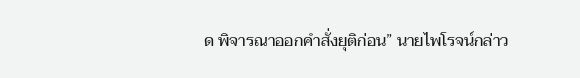ด พิจารณาออกคำสั่งยุติก่อน” นายไพโรจน์กล่าว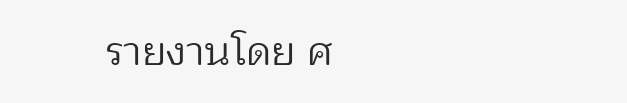รายงานโดย ศ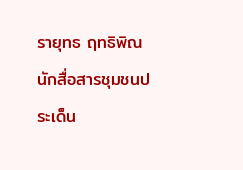รายุทธ ฤทธิพิณ นักสื่อสารชุมชนประเด็น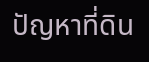ปัญหาที่ดิน